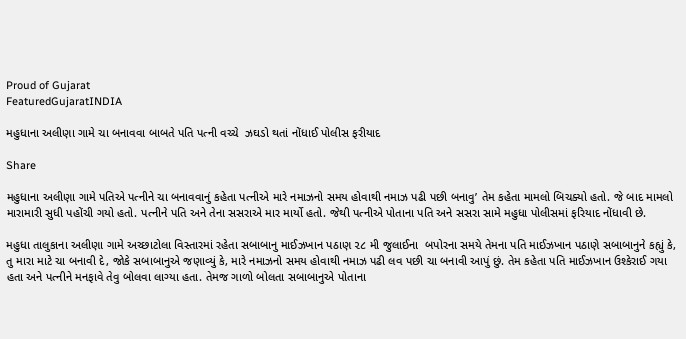Proud of Gujarat
FeaturedGujaratINDIA

મહુધાના અલીણા ગામે ચા બનાવવા બાબતે પતિ પત્ની વચ્ચે  ઝઘડો થતાં નોંધાઈ પોલીસ ફરીયાદ

Share

મહુધાના અલીણા ગામે પતિએ પત્નીને ચા બનાવવાનું કહેતા પત્નીએ મારે નમાઝનો સમય હોવાથી નમાઝ પઢી પછી બનાવુ’ તેમ કહેતા મામલો બિચક્યો હતો. જે બાદ મામલો મારામારી સુધી પહોંચી ગયો હતો. પત્નીને પતિ અને તેના સસરાએ માર માર્યો હતો. જેથી પત્નીએ પોતાના પતિ અને સસરા સામે મહુધા પોલીસમાં ફરિયાદ નોંધાવી છે.

મહુધા તાલુકાના અલીણા ગામે અચ્છાટોલા વિસ્તારમાં રહેતા સબાબાનુ માઈઝખાન પઠાણ ૨૮ મી જુલાઈના  બપોરના સમયે તેમના પતિ માઈઝખાન પઠાણે સબાબાનુને કહ્યું કે, તુ મારા માટે ચા બનાવી દે, જોકે સબાબાનુએ જણાવ્યું કે, મારે નમાઝનો સમય હોવાથી નમાઝ પઢી લવ પછી ચા બનાવી આપું છું. તેમ કહેતા પતિ માઈઝખાન ઉશ્કેરાઈ ગયા હતા અને પત્નીને મનફાવે તેવુ બોલવા લાગ્યા હતા. તેમજ ગાળો બોલતા સબાબાનુએ પોતાના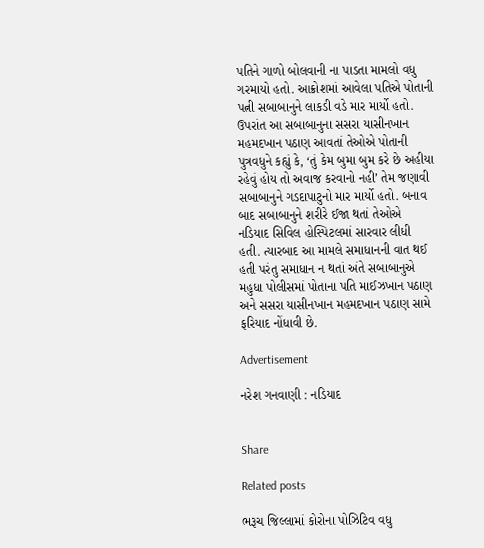પતિને ગાળો બોલવાની ના પાડતા મામલો વધુ ગરમાયો હતો. આક્રોશમાં આવેલા પતિએ પોતાની પત્ની સબાબાનુને લાકડી વડે માર માર્યો હતો. ઉપરાંત આ સબાબાનુના સસરા યાસીનખાન મહમદખાન પઠાણ આવતાં તેઓએ પોતાની પુત્રવધુને કહ્યું કે, ‘તું કેમ બુમા બુમ કરે છે અહીયા રહેવું હોય તો અવાજ કરવાનો નહી’ તેમ જણાવી સબાબાનુને ગડદાપાટુનો માર માર્યો હતો. બનાવ બાદ સબાબાનુને શરીરે ઈજા થતાં તેઓએ નડિયાદ સિવિલ હોસ્પિટલમાં સારવાર લીધી હતી. ત્યારબાદ આ મામલે સમાધાનની વાત થઈ હતી પરંતુ સમાધાન ન થતાં અંતે સબાબાનુએ મહુધા પોલીસમાં પોતાના પતિ માઈઝખાન પઠાણ અને સસરા યાસીનખાન મહમદખાન પઠાણ સામે ફરિયાદ નોંધાવી છે.

Advertisement

નરેશ ગનવાણી : નડિયાદ


Share

Related posts

ભરૂચ જિલ્લામાં કોરોના પોઝિટિવ વધુ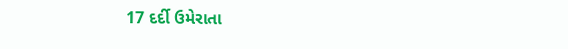17 દર્દી ઉમેરાતા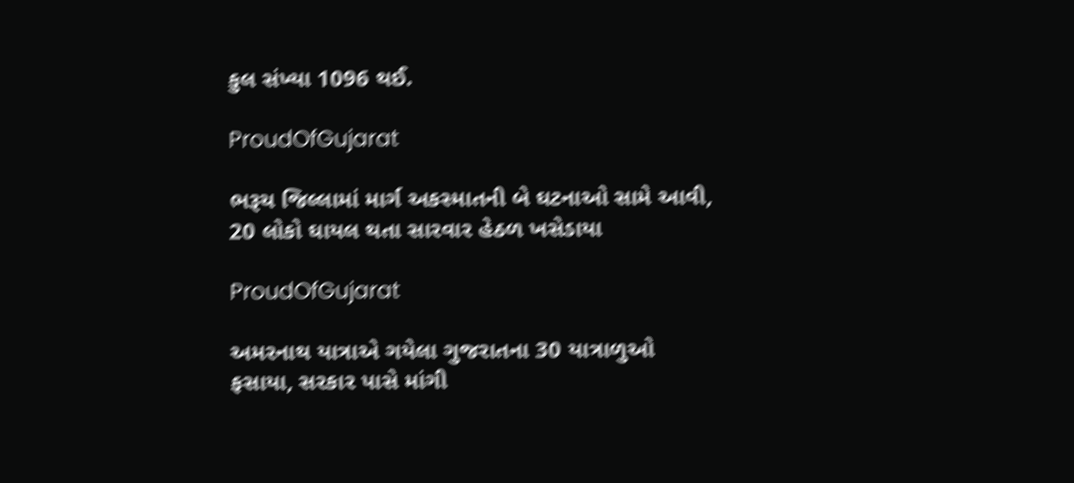કુલ સંખ્યા 1096 થઈ.

ProudOfGujarat

ભરૂચ જિલ્લામાં માર્ગ અકસ્માતની બે ઘટનાઓ સામે આવી, 20 લોકો ઘાયલ થતા સારવાર હેઠળ ખસેડાયા

ProudOfGujarat

અમરનાથ યાત્રાએ ગયેલા ગુજરાતના 30 યાત્રાળુઓ ફસાયા, સરકાર પાસે માંગી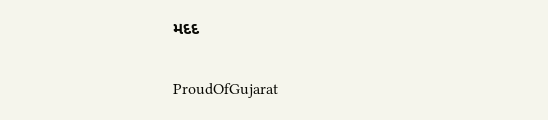મદદ

ProudOfGujarat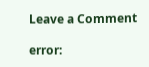Leave a Comment

error: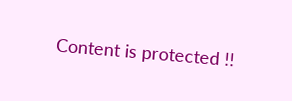Content is protected !!